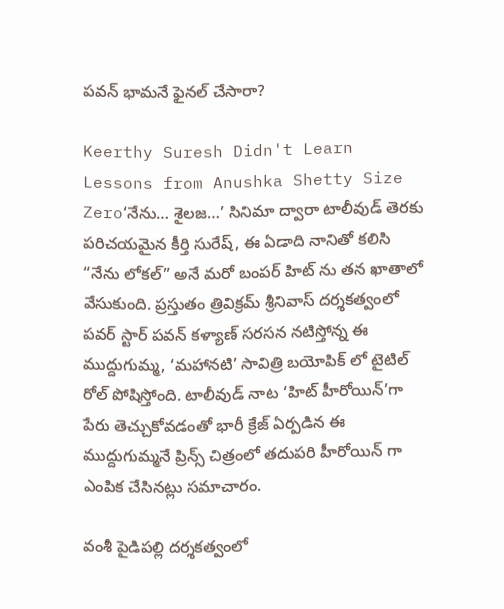పవన్ భామనే ఫైనల్ చేసారా?

Keerthy Suresh Didn't Learn Lessons from Anushka Shetty Size Zero‘నేను… శైలజ…’ సినిమా ద్వారా టాలీవుడ్ తెరకు పరిచయమైన కీర్తి సురేష్, ఈ ఏడాది నానితో కలిసి “నేను లోకల్” అనే మరో బంపర్ హిట్ ను తన ఖాతాలో వేసుకుంది. ప్రస్తుతం త్రివిక్రమ్ శ్రీనివాస్ దర్శకత్వంలో పవర్ స్టార్ పవన్ కళ్యాణ్ సరసన నటిస్తోన్న ఈ ముద్దుగుమ్మ, ‘మహానటి’ సావిత్రి బయోపిక్ లో టైటిల్ రోల్ పోషిస్తోంది. టాలీవుడ్ నాట ‘హిట్ హీరోయిన్’గా పేరు తెచ్చుకోవడంతో భారీ క్రేజ్ ఏర్పడిన ఈ ముద్దుగుమ్మనే ప్రిన్స్ చిత్రంలో తదుపరి హీరోయిన్ గా ఎంపిక చేసినట్లు సమాచారం.

వంశీ పైడిపల్లి దర్శకత్వంలో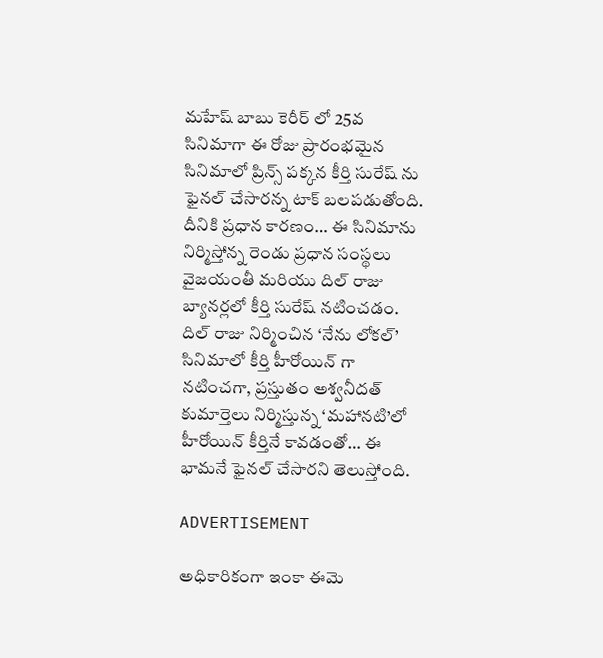మహేష్ బాబు కెరీర్ లో 25వ సినిమాగా ఈ రోజు ప్రారంభమైన సినిమాలో ప్రిన్స్ పక్కన కీర్తి సురేష్ ను ఫైనల్ చేసారన్న టాక్ బలపడుతోంది. దీనికి ప్రధాన కారణం… ఈ సినిమాను నిర్మిస్తోన్న రెండు ప్రధాన సంస్థలు వైజయంతీ మరియు దిల్ రాజు బ్యానర్లలో కీర్తి సురేష్ నటించడం. దిల్ రాజు నిర్మించిన ‘నేను లోకల్’ సినిమాలో కీర్తి హీరోయిన్ గా నటించగా, ప్రస్తుతం అశ్వనీదత్ కుమార్తెలు నిర్మిస్తున్న ‘మహానటి’లో హీరోయిన్ కీర్తినే కావడంతో… ఈ భామనే ఫైనల్ చేసారని తెలుస్తోంది.

ADVERTISEMENT

అధికారికంగా ఇంకా ఈమె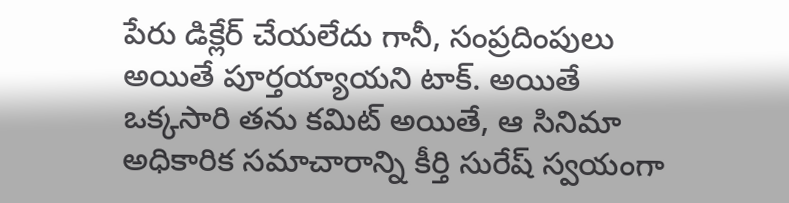పేరు డిక్లేర్ చేయలేదు గానీ, సంప్రదింపులు అయితే పూర్తయ్యాయని టాక్. అయితే ఒక్కసారి తను కమిట్ అయితే, ఆ సినిమా అధికారిక సమాచారాన్ని కీర్తి సురేష్ స్వయంగా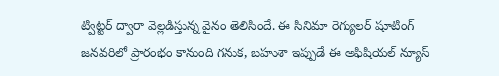ట్విట్టర్ ద్వారా వెల్లడిస్తున్న వైనం తెలిసిందే. ఈ సినిమా రెగ్యులర్ షూటింగ్ జనవరిలో ప్రారంభం కానుంది గనుక, బహుశా ఇప్పుడే ఈ అఫిషియల్ న్యూస్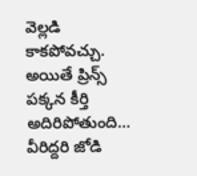వెల్లడి కాకపోవచ్చు. అయితే ప్రిన్స్ పక్కన కీర్తి అదిరిపోతుంది… వీరిద్దరి జోడి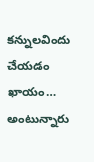కన్నులవిందు చేయడం ఖాయం… అంటున్నారు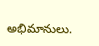అభిమానులు.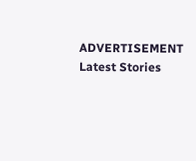ADVERTISEMENT
Latest Stories